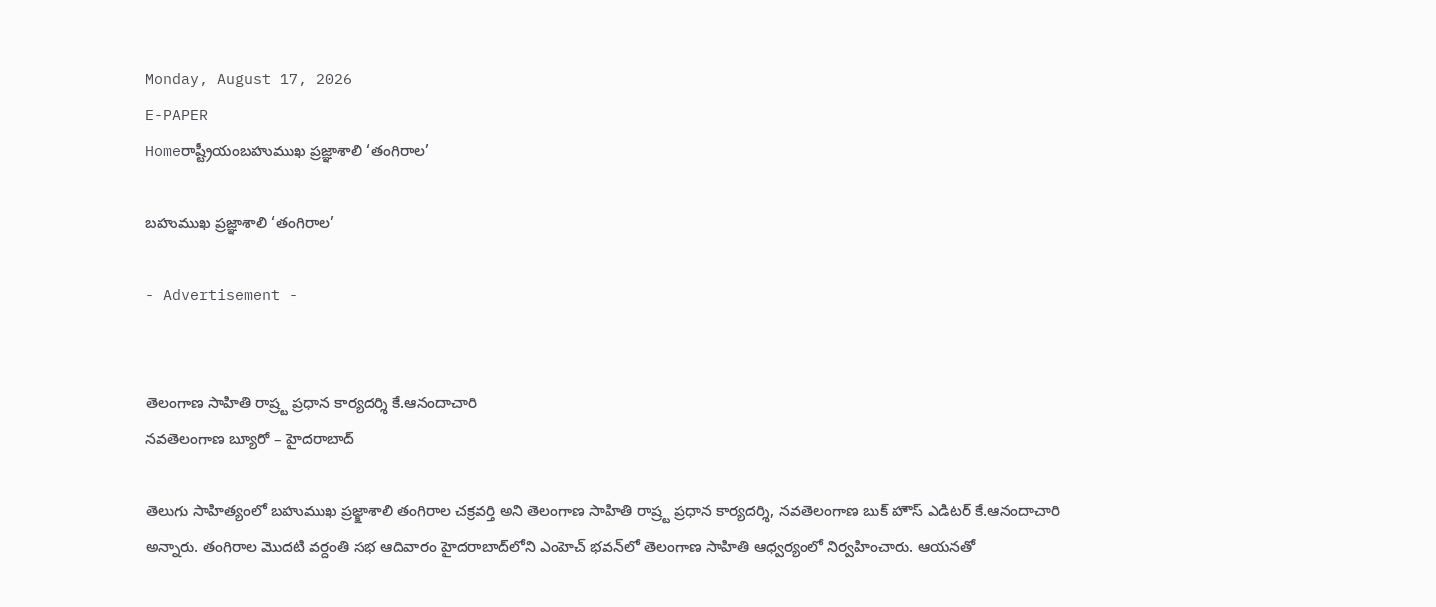Monday, August 17, 2026
E-PAPER
Homeరాష్ట్రీయంబహుముఖ ప్రజ్ఞాశాలి ‘తంగిరాల’

బహుముఖ ప్రజ్ఞాశాలి ‘తంగిరాల’

- Advertisement -


తెలంగాణ సాహితి రాష్ర్ట ప్రధాన కార్యదర్శి కే.ఆనందాచారి
నవతెలంగాణ బ్యూరో – హైదరాబాద్

తెలుగు సాహిత్యంలో బహుముఖ ప్రజ్క్షాశాలి తంగిరాల చక్రవర్తి అని తెలంగాణ సాహితి రాష్ర్ట ప్రధాన కార్యదర్శి, నవతెలంగాణ బుక్‌ హౌస్‌ ఎడిటర్‌ కే.ఆనందాచారి అన్నారు. తంగిరాల మొదటి వర్దంతి సభ ఆదివారం హైదరాబాద్‌లోని ఎంహెచ్‌ ‌భవన్‌‌లో తెలంగాణ సాహితి ఆధ్వర్యంలో నిర్వహించారు. ఆయనతో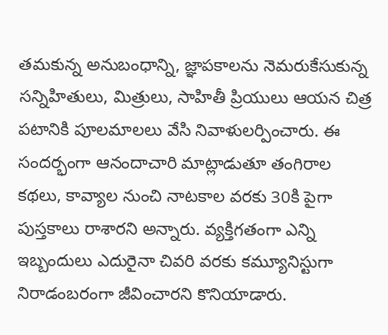తమకున్న అనుబంధాన్ని, జ్ఞాపకాలను నెమరుకేసుకున్న సన్నిహితులు, మిత్రులు, సాహితీ ప్రియులు ఆయన చిత్ర పటానికి పూలమాలలు వేసి నివాళులర్పించారు. ఈ సందర్భంగా ఆనందాచారి మాట్లాడుతూ తంగిరాల కథలు, కావ్యాల నుంచి నాటకాల వరకు 30కి పైగా పుస్తకాలు రాశారని అన్నారు. వ్యక్తిగతంగా ఎన్ని ఇబ్బందులు ఎదురైనా చివరి వరకు కమ్యూనిస్టుగా నిరాడంబరంగా జీవించారని కొనియాడారు.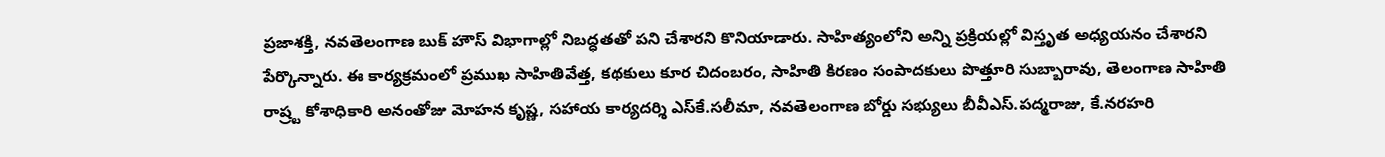ప్రజాశక్తి, నవతెలంగాణ బుక్ హౌస్ విభాగాల్లో నిబద్ధతతో పని చేశారని కొనియాడారు. సాహిత్యంలోని అన్ని ప్రక్రియల్లో విస్తృత అధ్యయనం చేశారని పేర్కొన్నారు. ఈ కార్యక్రమంలో ప్రముఖ సాహితివేత్త, కథకులు కూర చిదంబరం, సాహితి కిరణం సంపాదకులు పొత్తూరి సుబ్బారావు, తెలంగాణ సాహితి రాష్ర్ట కోశాధికారి అనంతోజు మోహన కృష్ణ, సహాయ కార్యదర్శి ఎస్‌‌కే.సలీమా, నవతెలంగాణ బోర్డు సభ్యులు బీవీఎస్‌‌.పద్మరాజు, కే.నరహరి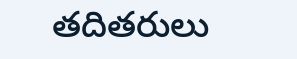తదితరులు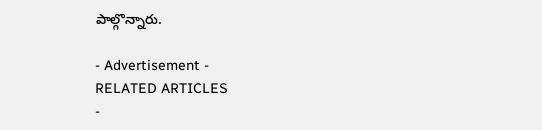పాల్గొన్నారు.

- Advertisement -
RELATED ARTICLES
-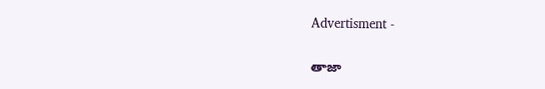Advertisment -

తాజా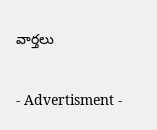వార్తలు

- Advertisment -